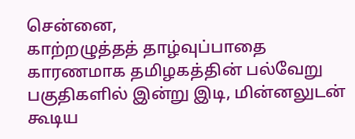சென்னை,
காற்றழுத்தத் தாழ்வுப்பாதை காரணமாக தமிழகத்தின் பல்வேறு பகுதிகளில் இன்று இடி, மின்னலுடன் கூடிய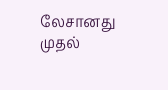லேசானது முதல்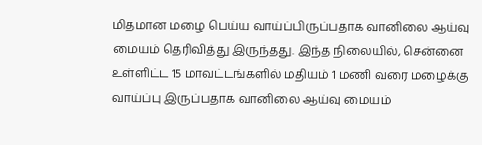மிதமான மழை பெய்ய வாய்ப்பிருப்பதாக வானிலை ஆய்வு மையம் தெரிவித்து இருந்தது. இந்த நிலையில், சென்னை உள்ளிட்ட 15 மாவட்டங்களில் மதியம் 1 மணி வரை மழைக்கு வாய்ப்பு இருப்பதாக வானிலை ஆய்வு மையம்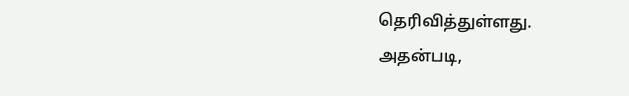தெரிவித்துள்ளது.
அதன்படி,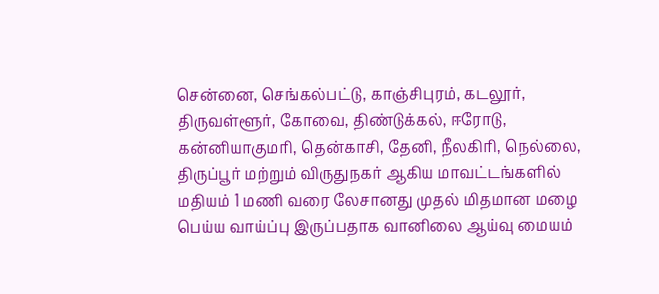சென்னை, செங்கல்பட்டு, காஞ்சிபுரம், கடலூர், திருவள்ளூர், கோவை, திண்டுக்கல், ஈரோடு, கன்னியாகுமரி, தென்காசி, தேனி, நீலகிரி, நெல்லை, திருப்பூர் மற்றும் விருதுநகர் ஆகிய மாவட்டங்களில் மதியம் 1 மணி வரை லேசானது முதல் மிதமான மழை பெய்ய வாய்ப்பு இருப்பதாக வானிலை ஆய்வு மையம்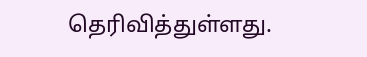தெரிவித்துள்ளது.